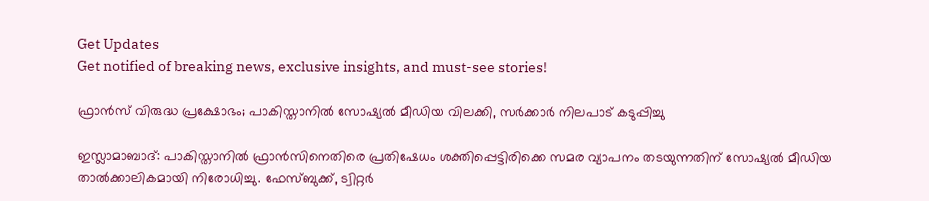Get Updates
Get notified of breaking news, exclusive insights, and must-see stories!

ഫ്രാന്‍സ് വിരുദ്ധ പ്രക്ഷോഭം; പാകിസ്താനില്‍ സോഷ്യല്‍ മീഡിയ വിലക്കി, സര്‍ക്കാര്‍ നിലപാട് കടുപ്പിച്ചു

ഇസ്ലാമാബാദ്: പാകിസ്താനില്‍ ഫ്രാന്‍സിനെതിരെ പ്രതിഷേധം ശക്തിപ്പെട്ടിരിക്കെ സമര വ്യാപനം തടയുന്നതിന് സോഷ്യല്‍ മീഡിയ താല്‍ക്കാലികമായി നിരോധിച്ചു. ഫേസ്ബുക്ക്, ട്വിറ്റര്‍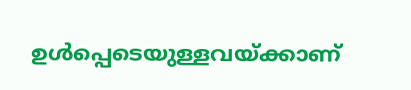ഉള്‍പ്പെടെയുള്ളവയ്ക്കാണ്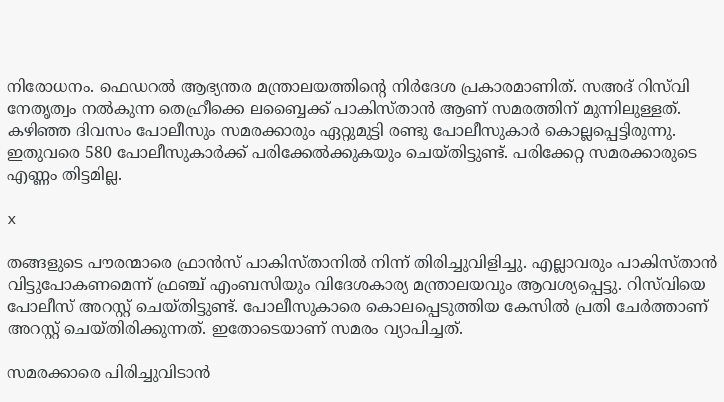നിരോധനം. ഫെഡറല്‍ ആഭ്യന്തര മന്ത്രാലയത്തിന്റെ നിര്‍ദേശ പ്രകാരമാണിത്. സഅദ് റിസ്‌വി നേതൃത്വം നല്‍കുന്ന തെഹ്രീക്കെ ലബ്ബൈക്ക് പാകിസ്താന്‍ ആണ് സമരത്തിന് മുന്നിലുള്ളത്. കഴിഞ്ഞ ദിവസം പോലീസും സമരക്കാരും ഏറ്റുമുട്ടി രണ്ടു പോലീസുകാര്‍ കൊല്ലപ്പെട്ടിരുന്നു. ഇതുവരെ 580 പോലീസുകാര്‍ക്ക് പരിക്കേല്‍ക്കുകയും ചെയ്തിട്ടുണ്ട്. പരിക്കേറ്റ സമരക്കാരുടെ എണ്ണം തിട്ടമില്ല.

x

തങ്ങളുടെ പൗരന്മാരെ ഫ്രാന്‍സ് പാകിസ്താനില്‍ നിന്ന് തിരിച്ചുവിളിച്ചു. എല്ലാവരും പാകിസ്താന്‍ വിട്ടുപോകണമെന്ന് ഫ്രഞ്ച് എംബസിയും വിദേശകാര്യ മന്ത്രാലയവും ആവശ്യപ്പെട്ടു. റിസ്‌വിയെ പോലീസ് അറസ്റ്റ് ചെയ്തിട്ടുണ്ട്. പോലീസുകാരെ കൊലപ്പെടുത്തിയ കേസില്‍ പ്രതി ചേര്‍ത്താണ് അറസ്റ്റ് ചെയ്തിരിക്കുന്നത്. ഇതോടെയാണ് സമരം വ്യാപിച്ചത്.

സമരക്കാരെ പിരിച്ചുവിടാന്‍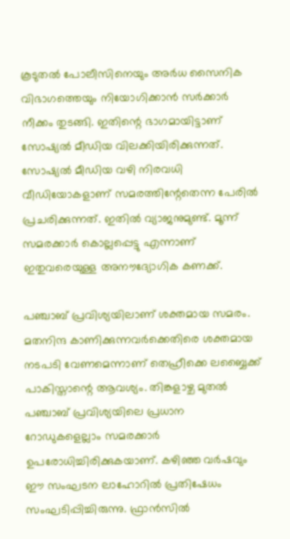കൂടുതല്‍ പോലീസിനെയും അര്‍ധ സൈനിക വിഭാഗത്തെയും നിയോഗിക്കാന്‍ സര്‍ക്കാര്‍ നീക്കം തുടങ്ങി. ഇതിന്റെ ഭാഗമായിട്ടാണ് സോഷ്യല്‍ മീഡിയ വിലക്കിയിരിക്കുന്നത്. സോഷ്യല്‍ മീഡിയ വഴി നിരവധി വീഡിയോകളാണ് സമരത്തിന്റേതെന്ന പേരില്‍ പ്രചരിക്കുന്നത്. ഇതില്‍ വ്യാജനുമുണ്ട്. മൂന്ന് സമരക്കാര്‍ കൊല്ലപ്പെട്ടു എന്നാണ് ഇതുവരെയുള്ള അനൗദ്യോഗിക കണക്ക്.

പഞ്ചാബ് പ്രവിശ്യയിലാണ് ശക്തമായ സമരം. മതനിന്ദ കാണിക്കുന്നവര്‍ക്കെതിരെ ശക്തമായ നടപടി വേണമെന്നാണ് തെഹ്രീക്കെ ലബ്ബൈക്ക് പാകിസ്താന്റെ ആവശ്യം. തിങ്കളാഴ്ച മുതല്‍ പഞ്ചാബ് പ്രവിശ്യയിലെ പ്രധാന റോഡുകളെല്ലാം സമരക്കാര്‍ ഉപരോധിച്ചിരിക്കുകയാണ്. കഴിഞ്ഞ വര്‍ഷവും ഈ സംഘടന ലാഹോറില്‍ പ്രതിഷേധം സംഘടിപ്പിച്ചിരുന്നു. ഫ്രാന്‍സില്‍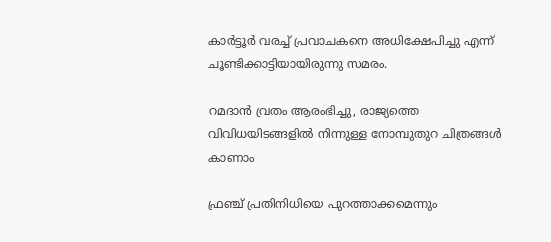കാര്‍ട്ടൂര്‍ വരച്ച് പ്രവാചകനെ അധിക്ഷേപിച്ചു എന്ന് ചൂണ്ടിക്കാട്ടിയായിരുന്നു സമരം.

റമദാന്‍ വ്രതം ആരംഭിച്ചു, രാജ്യത്തെ വിവിധയിടങ്ങളില്‍ നിന്നുള്ള നോമ്പുതുറ ചിത്രങ്ങള്‍ കാണാം

ഫ്രഞ്ച് പ്രതിനിധിയെ പുറത്താക്കമെന്നും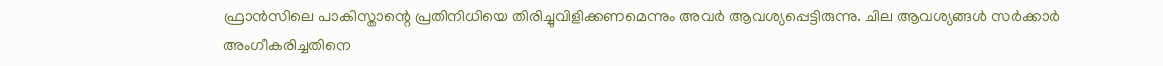ഫ്രാന്‍സിലെ പാകിസ്താന്റെ പ്രതിനിധിയെ തിരിച്ചുവിളിക്കണമെന്നും അവര്‍ ആവശ്യപ്പെട്ടിരുന്നു. ചില ആവശ്യങ്ങള്‍ സര്‍ക്കാര്‍ അംഗീകരിച്ചതിനെ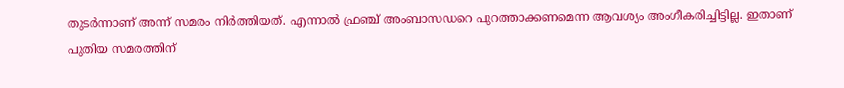തുടര്‍ന്നാണ് അന്ന് സമരം നിര്‍ത്തിയത്. എന്നാല്‍ ഫ്രഞ്ച് അംബാസഡറെ പുറത്താക്കണമെന്ന ആവശ്യം അംഗീകരിച്ചിട്ടില്ല. ഇതാണ് പുതിയ സമരത്തിന്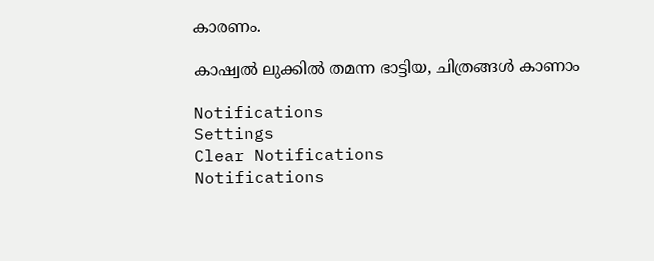കാരണം.

കാഷ്വൽ ലുക്കിൽ തമന്ന ഭാട്ടിയ, ചിത്രങ്ങൾ കാണാം

Notifications
Settings
Clear Notifications
Notifications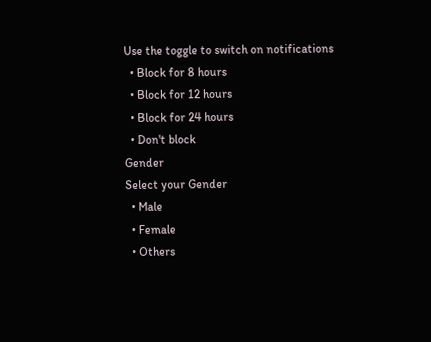Use the toggle to switch on notifications
  • Block for 8 hours
  • Block for 12 hours
  • Block for 24 hours
  • Don't block
Gender
Select your Gender
  • Male
  • Female
  • Others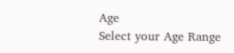Age
Select your Age Range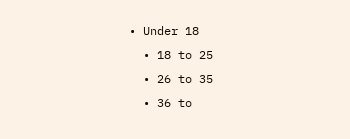• Under 18
  • 18 to 25
  • 26 to 35
  • 36 to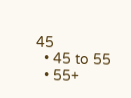45
  • 45 to 55
  • 55+